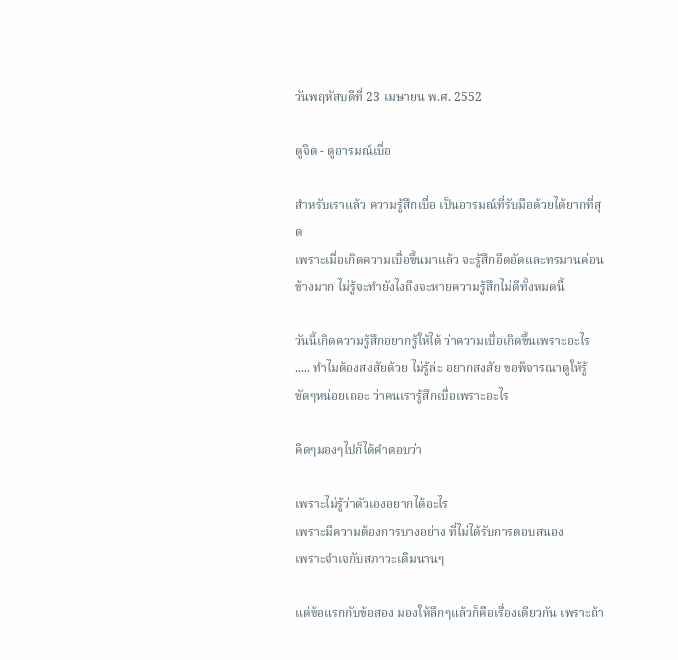วันพฤหัสบดีที่ 23 เมษายน พ.ศ. 2552

ดูจิต - ดูอารมณ์เบื่อ

สำหรับเราแล้ว ความรู้สึกเบื่อ เป็นอารมณ์ที่รับมือด้วยได้ยากที่สุด
เพราะเมื่อเกิดความเบื่อขึ้นมาแล้ว จะรู้สึกอึดอัดและทรมานค่อนข้างมาก ไม่รู้จะทำยังไงถึงจะหายความรู้สึกไม่ดีทั้งหมดนี้

วันนี้เกิดความรู้สึกอยากรู้ให้ได้ ว่าความเบื่อเกิดขึ้นเพราะอะไร ..... ทำไมต้องสงสัยด้วย ไม่รู้ล่ะ อยากสงสัย ขอพิจารณาดูให้รู้ชัดๆหน่อยเถอะ ว่าคนเรารู้สึกเบื่อเพราะอะไร

คิดๆมองๆไปก็ได้คำตอบว่า

เพราะไม่รู้ว่าตัวเองอยากได้อะไร
เพราะมีความต้องการบางอย่าง ที่ไม่ได้รับการตอบสนอง
เพราะจำเจกับสภาวะเดิมนานๆ

แต่ข้อแรกกับข้อสอง มองให้ลึกๆแล้วก็คือเรื่องเดียวกัน เพราะถ้า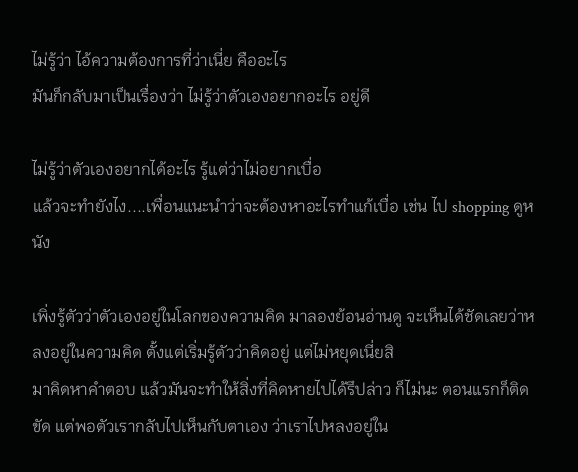ไม่รู้ว่า ไอ้ความต้องการที่ว่าเนี่ย คืออะไร
มันก็กลับมาเป็นเรื่องว่า ไม่รู้ว่าตัวเองอยากอะไร อยู่ดี

ไม่รู้ว่าตัวเองอยากได้อะไร รู้แต่ว่าไม่อยากเบื่อ
แล้วจะทำยังไง....เพื่อนแนะนำว่าจะต้องหาอะไรทำแก้เบื่อ เช่น ไป shopping ดูหนัง

เพิ่งรู้ตัวว่าตัวเองอยู่ในโลกของความคิด มาลองย้อนอ่านดู จะเห็นได้ชัดเลยว่าหลงอยู่ในความคิด ตั้งแต่เริ่มรู้ตัวว่าคิดอยู่ แต่ไม่หยุดเนี่ยสิ
มาคิดหาคำตอบ แล้วมันจะทำให้สิ่งที่คิดหายไปได้รึปล่าว ก็ไม่นะ ตอนแรกก็ติดขัด แต่พอตัวเรากลับไปเห็นกับตาเอง ว่าเราไปหลงอยู่ใน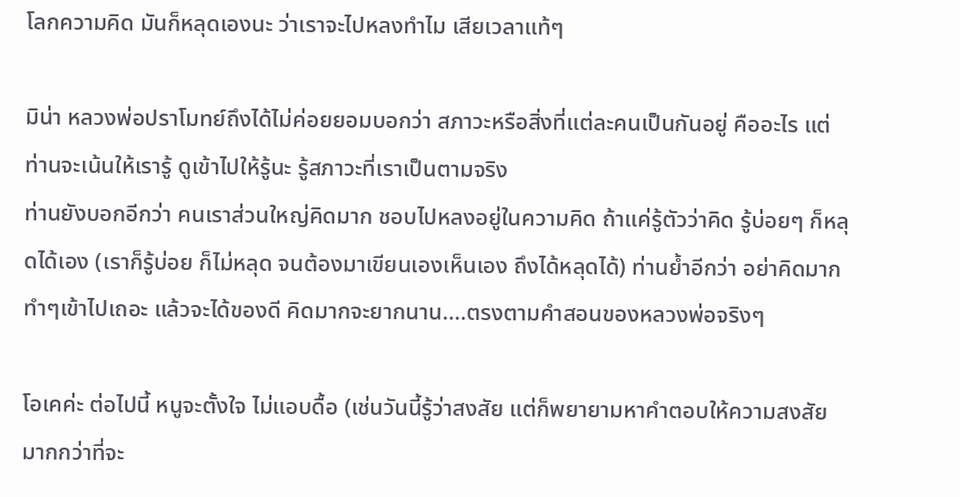โลกความคิด มันก็หลุดเองนะ ว่าเราจะไปหลงทำไม เสียเวลาแท้ๆ

มิน่า หลวงพ่อปราโมทย์ถึงได้ไม่ค่อยยอมบอกว่า สภาวะหรือสิ่งที่แต่ละคนเป็นกันอยู่ คืออะไร แต่ท่านจะเน้นให้เรารู้ ดูเข้าไปให้รู้นะ รู้สภาวะที่เราเป็นตามจริง
ท่านยังบอกอีกว่า คนเราส่วนใหญ่คิดมาก ชอบไปหลงอยู่ในความคิด ถ้าแค่รู้ตัวว่าคิด รู้บ่อยๆ ก็หลุดได้เอง (เราก็รู้บ่อย ก็ไม่หลุด จนต้องมาเขียนเองเห็นเอง ถึงได้หลุดได้) ท่านย้ำอีกว่า อย่าคิดมาก ทำๆเข้าไปเถอะ แล้วจะได้ของดี คิดมากจะยากนาน....ตรงตามคำสอนของหลวงพ่อจริงๆ

โอเคค่ะ ต่อไปนี้ หนูจะตั้งใจ ไม่แอบดื้อ (เช่นวันนี้รู้ว่าสงสัย แต่ก็พยายามหาคำตอบให้ความสงสัย มากกว่าที่จะ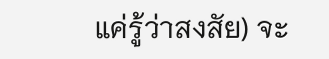แค่รู้ว่าสงสัย) จะ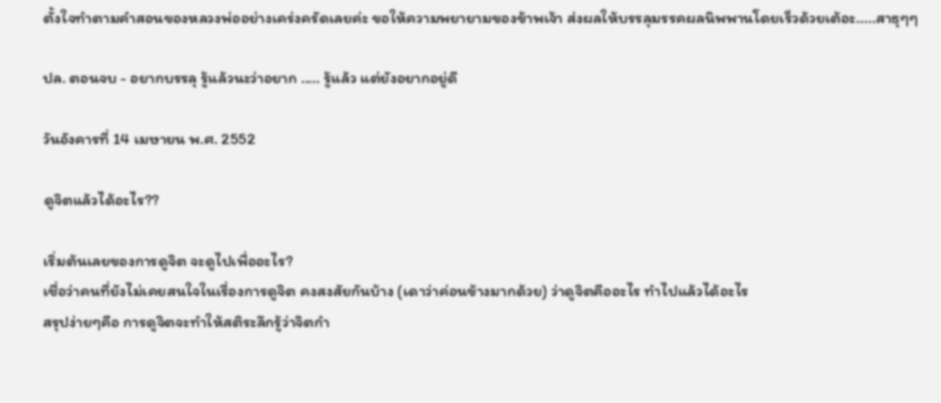ตั้งใจทำตามคำสอนของหลวงพ่ออย่างเคร่งครัดเลยค่ะ ขอให้ความพยายามของข้าพเจ้า ส่งผลให้บรรลุมรรคผลนิพพานโดยเร็วด้วยเต้อะ.....สาธุๆๆ

ปล. ตอนจบ - อยากบรรลุ รู้แล้วนะว่าอยาก ..... รู้แล้ว แต่ยังอยากอยู่ดี

วันอังคารที่ 14 เมษายน พ.ศ. 2552

ดูจิตแล้วได้อะไร??

เริ่มต้นเลยของการดูจิต จะดูไปเพื่ออะไร?
เชื่อว่าคนที่ยังไม่เคยสนใจในเรื่องการดูจิต คงสงสัยกันบ้าง (เดาว่าค่อนข้างมากด้วย) ว่าดูจิตคืออะไร ทำไปแล้วได้อะไร
สรุปง่ายๆคือ การดูจิตจะทำให้สติระลึกรู้ว่าจิตกำ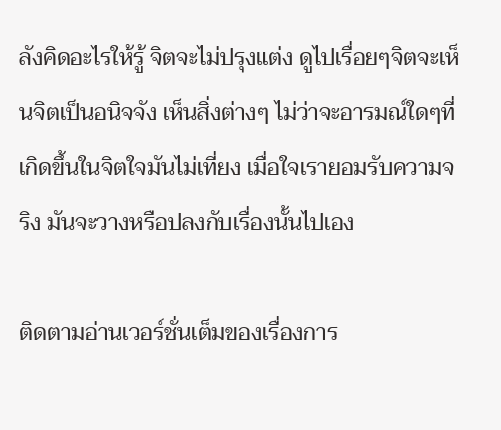ลังคิดอะไรให้รู้ จิตจะไม่ปรุงแต่ง ดูไปเรื่อยๆจิตจะเห็นจิตเป็นอนิจจัง เห็นสิ่งต่างๆ ไม่ว่าจะอารมณ์ใดๆที่เกิดขึ้นในจิตใจมันไม่เที่ยง เมื่อใจเรายอมรับความจริง มันจะวางหรือปลงกับเรื่องนั้นไปเอง

ติดตามอ่านเวอร์ชั่นเต็มของเรื่องการ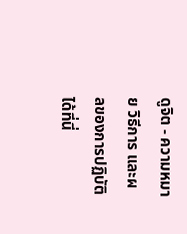ดูจิต - ความหมาย วิธีการ และผลของการปฏิบัติ ได้ที่นี่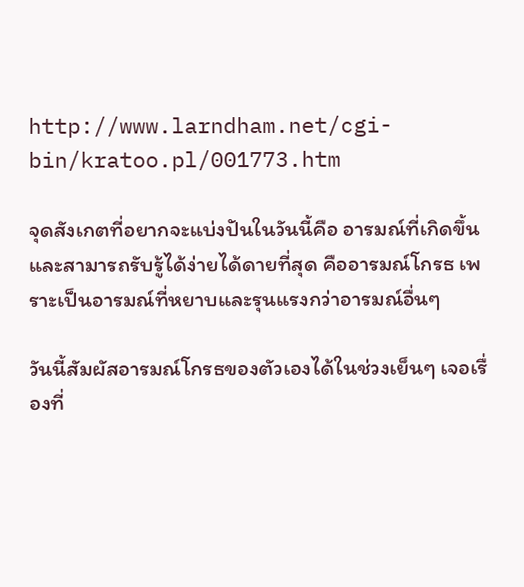http://www.larndham.net/cgi-bin/kratoo.pl/001773.htm

จุดสังเกตที่อยากจะแบ่งปันในวันนี้คือ อารมณ์ที่เกิดขึ้น และสามารถรับรู้ได้ง่ายได้ดายที่สุด คืออารมณ์โกรธ เพราะเป็นอารมณ์ที่หยาบและรุนแรงกว่าอารมณ์อื่นๆ

วันนี้สัมผัสอารมณ์โกรธของตัวเองได้ในช่วงเย็นๆ เจอเรื่องที่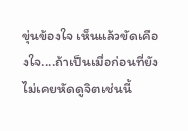ขุ่นข้องใจ เห็นแล้วขัดเคืองใจ....ถ้าเป็นเมื่อก่อนที่ยังไม่เคยหัดดูจิตเช่นนี้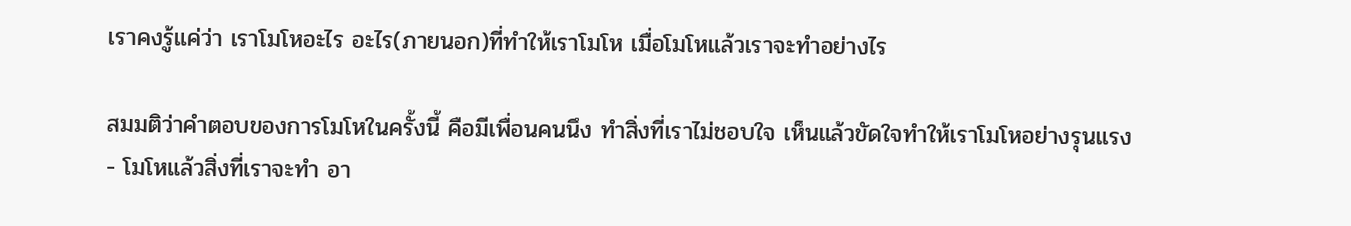เราคงรู้แค่ว่า เราโมโหอะไร อะไร(ภายนอก)ที่ทำให้เราโมโห เมื่อโมโหแล้วเราจะทำอย่างไร

สมมติว่าคำตอบของการโมโหในครั้งนี้ คือมีเพื่อนคนนึง ทำสิ่งที่เราไม่ชอบใจ เห็นแล้วขัดใจทำให้เราโมโหอย่างรุนแรง - โมโหแล้วสิ่งที่เราจะทำ อา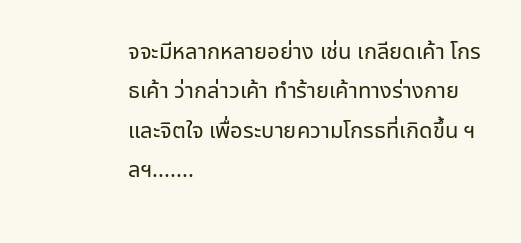จจะมีหลากหลายอย่าง เช่น เกลียดเค้า โกรธเค้า ว่ากล่าวเค้า ทำร้ายเค้าทางร่างกายและจิตใจ เพื่อระบายความโกรธที่เกิดขึ้น ฯลฯ.......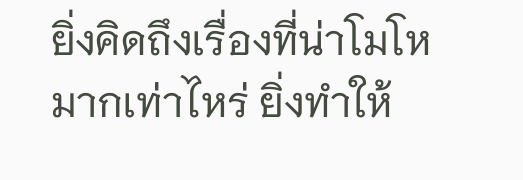ยิ่งคิดถึงเรื่องที่น่าโมโหมากเท่าไหร่ ยิ่งทำให้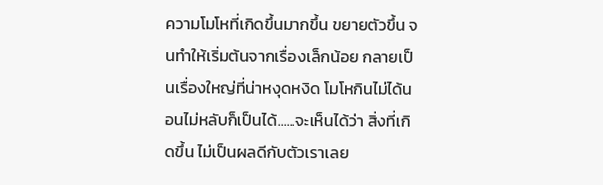ความโมโหที่เกิดขึ้นมากขึ้น ขยายตัวขึ้น จนทำให้เริ่มต้นจากเรื่องเล็กน้อย กลายเป็นเรื่องใหญ่ที่น่าหงุดหงิด โมโหกินไม่ได้นอนไม่หลับก็เป็นได้......จะเห็นได้ว่า สิ่งที่เกิดขึ้น ไม่เป็นผลดีกับตัวเราเลย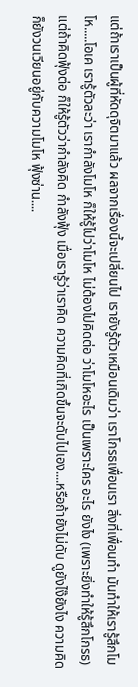แต่ถ้าเราเป็นผู้ที่หัดดุจิตมาแล้ว ผลจากเรื่องนี้จะเปลี่ยนไป เรายังรู้ตัวเหมือนเดิมว่า เราโกรธเพื่อนเรา สิ่งที่เพื่อนทำ มันทำให้เรารู้สึกโมโห.....โอเค เรารู้ตัวละว่า เรากำลังโมโห ก็ให้รู้ไปว่าโมโห ไม่ต้องไปคิดต่อ ว่าโมโหอะไร เป็นเพราะใคร อะไร ยังไง (เพราะยิ่งทำให้รู้สึกโกรธ) แต่ถ้าคิดฟุ้งต่อ ก็ให้รู้ตัวว่ากำลังคิด กำลังฟุ้ง เมื่อเรารู้ว่าเราคิด ความคิดที่เกิดขึ้นจะดับไปเอง....หรือถ้ายังไม่ดับ ดูยังไง๊ยังไง ความคิดก็ยังวนเวียนอยู่กับความโมโห ฟุ้งซ่าน....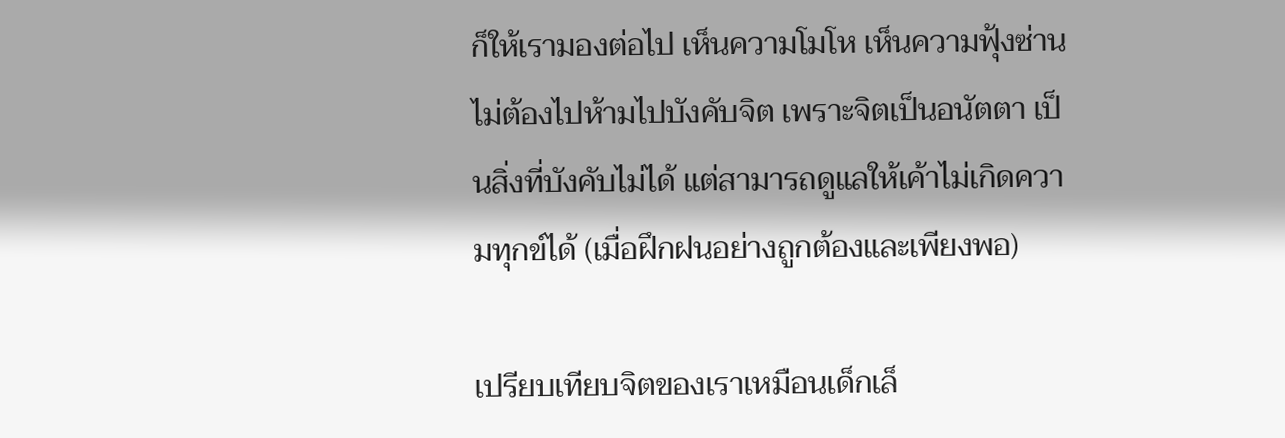ก็ให้เรามองต่อไป เห็นความโมโห เห็นความฟุ้งซ่าน ไม่ต้องไปห้ามไปบังคับจิต เพราะจิตเป็นอนัตตา เป็นสิ่งที่บังคับไม่ได้ แต่สามารถดูแลให้เค้าไม่เกิดความทุกข์ได้ (เมื่อฝึกฝนอย่างถูกต้องและเพียงพอ)

เปรียบเทียบจิตของเราเหมือนเด็กเล็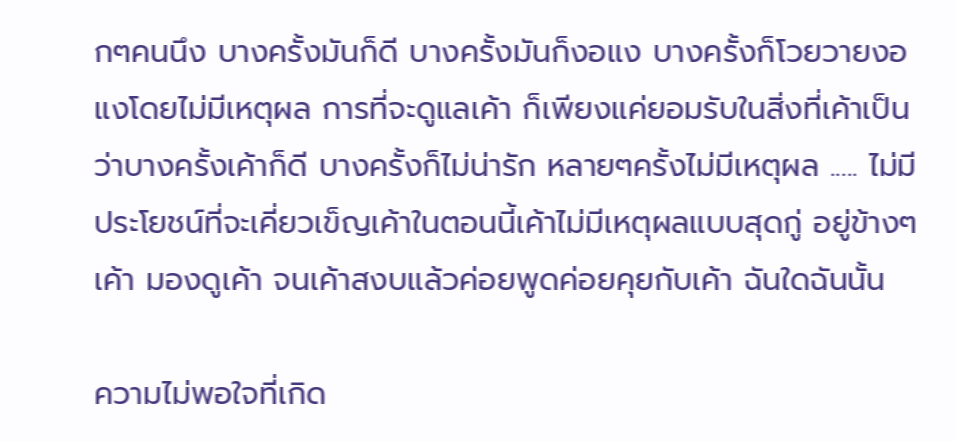กๆคนนึง บางครั้งมันก็ดี บางครั้งมันก็งอแง บางครั้งก็โวยวายงอแงโดยไม่มีเหตุผล การที่จะดูแลเค้า ก็เพียงแค่ยอมรับในสิ่งที่เค้าเป็น ว่าบางครั้งเค้าก็ดี บางครั้งก็ไม่น่ารัก หลายๆครั้งไม่มีเหตุผล ..... ไม่มีประโยชน์ที่จะเคี่ยวเข็ญเค้าในตอนนี้เค้าไม่มีเหตุผลแบบสุดกู่ อยู่ข้างๆเค้า มองดูเค้า จนเค้าสงบแล้วค่อยพูดค่อยคุยกับเค้า ฉันใดฉันนั้น

ความไม่พอใจที่เกิด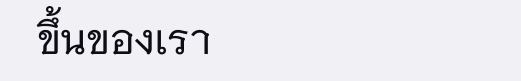ขึ้นของเรา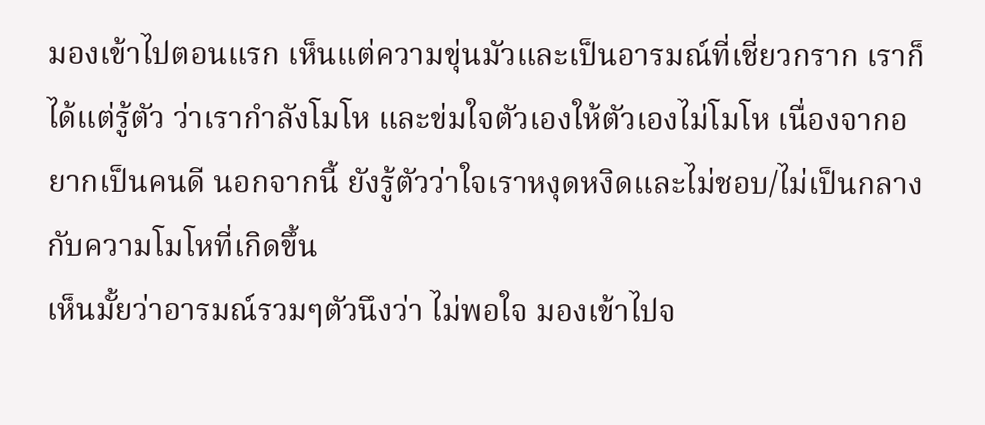มองเข้าไปตอนแรก เห็นแต่ความขุ่นมัวและเป็นอารมณ์ที่เชี่ยวกราก เราก็ได้แต่รู้ตัว ว่าเรากำลังโมโห และข่มใจตัวเองให้ตัวเองไม่โมโห เนื่องจากอยากเป็นคนดี นอกจากนี้ ยังรู้ตัวว่าใจเราหงุดหงิดและไม่ชอบ/ไม่เป็นกลาง กับความโมโหที่เกิดขึ้น
เห็นมั้ยว่าอารมณ์รวมๆตัวนึงว่า ไม่พอใจ มองเข้าไปจ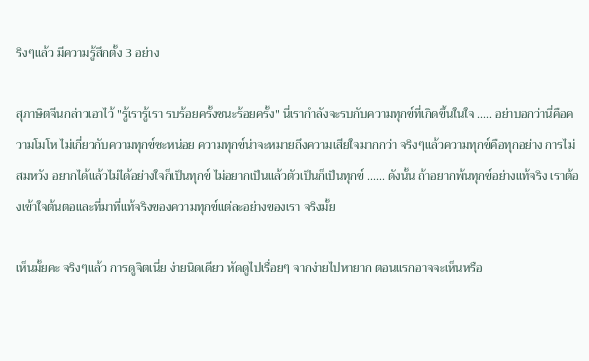ริงๆแล้ว มีความรู้สึกตั้ง 3 อย่าง

สุภาษิตจีนกล่าวเอาไว้ "รู้เรารู้เรา รบร้อยครั้งชนะร้อยครั้ง" นี่เรากำลังจะรบกับความทุกข์ที่เกิดขึ้นในใจ ..... อย่าบอกว่านี่คือความโมโห ไม่เกี่ยวกับความทุกข์ซะหน่อย ความทุกข์น่าจะหมายถึงความเสียใจมากกว่า จริงๆแล้วความทุกข์คือทุกอย่าง การไม่สมหวัง อยากได้แล้วไม่ได้อย่างใจก็เป็นทุกข์ ไม่อยากเป็นแล้วตัวเป็นก็เป็นทุกข์ ...... ดังนั้น ถ้าอยากพ้นทุกข์อย่างแท้จริง เราต้องเข้าใจต้นตอและที่มาที่แท้จริงของความทุกข์แต่ละอย่างของเรา จริงมั้ย

เห็นมั้ยคะ จริงๆแล้ว การดูจิตเนี่ย ง่ายนิดเดียว หัดดูไปเรื่อยๆ จากง่ายไปหายาก ตอนแรกอาจจะเห็นหรือ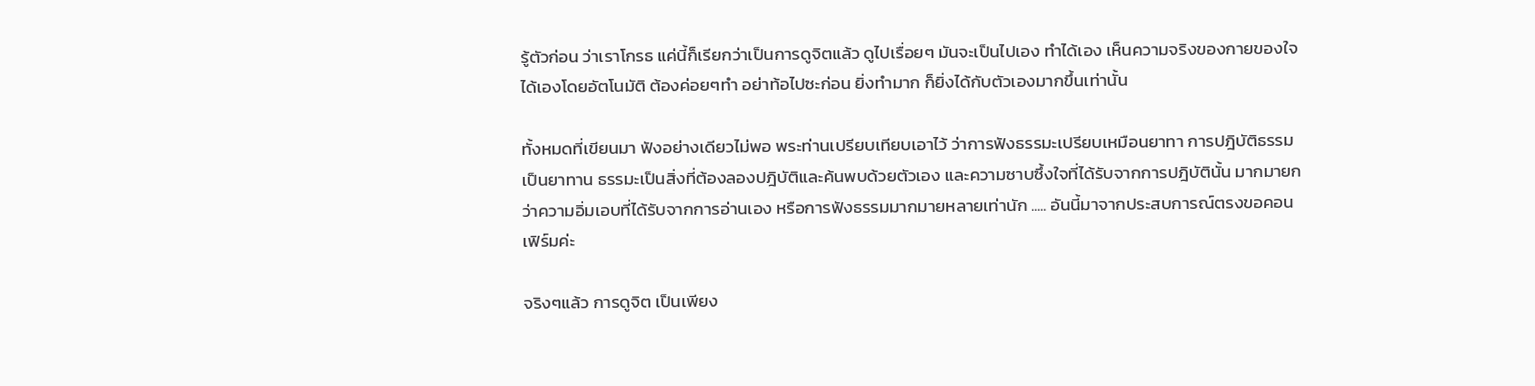รู้ตัวก่อน ว่าเราโกรธ แค่นี้ก็เรียกว่าเป็นการดูจิตแล้ว ดูไปเรื่อยๆ มันจะเป็นไปเอง ทำได้เอง เห็นความจริงของกายของใจได้เองโดยอัตโนมัติ ต้องค่อยๆทำ อย่าท้อไปซะก่อน ยิ่งทำมาก ก็ยิ่งได้กับตัวเองมากขึ้นเท่านั้น

ทั้งหมดที่เขียนมา ฟังอย่างเดียวไม่พอ พระท่านเปรียบเทียบเอาไว้ ว่าการฟังธรรมะเปรียบเหมือนยาทา การปฎิบัติธรรมเป็นยาทาน ธรรมะเป็นสิ่งที่ต้องลองปฎิบัติและค้นพบด้วยตัวเอง และความซาบซึ้งใจที่ได้รับจากการปฎิบัตินั้น มากมายกว่าความอิ่มเอบที่ได้รับจากการอ่านเอง หรือการฟังธรรมมากมายหลายเท่านัก ..... อันนี้มาจากประสบการณ์ตรงขอคอนเฟิร์มค่ะ

จริงๆแล้ว การดูจิต เป็นเพียง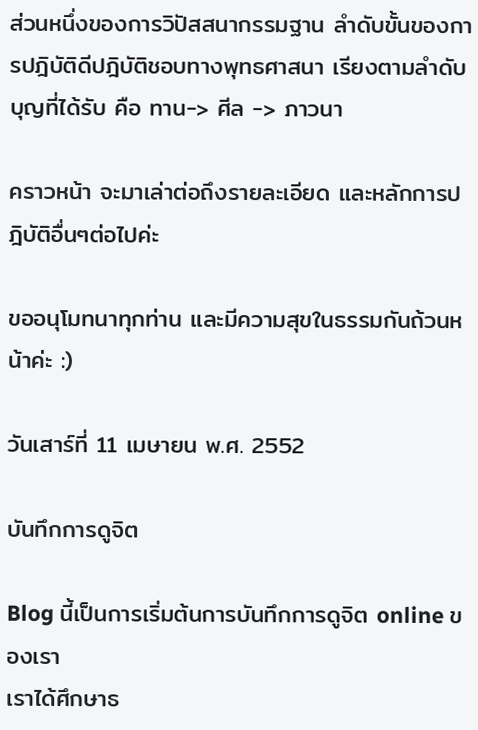ส่วนหนึ่งของการวิปัสสนากรรมฐาน ลำดับขั้นของการปฎิบัติดีปฎิบัติชอบทางพุทธศาสนา เรียงตามลำดับบุญที่ได้รับ คือ ทาน-> ศีล -> ภาวนา

คราวหน้า จะมาเล่าต่อถึงรายละเอียด และหลักการปฎิบัติอื่นๆต่อไปค่ะ

ขออนุโมทนาทุกท่าน และมีความสุขในธรรมกันถ้วนหน้าค่ะ :)

วันเสาร์ที่ 11 เมษายน พ.ศ. 2552

บันทึกการดูจิต

Blog นี้เป็นการเริ่มต้นการบันทึกการดูจิต online ของเรา
เราได้ศึกษาธ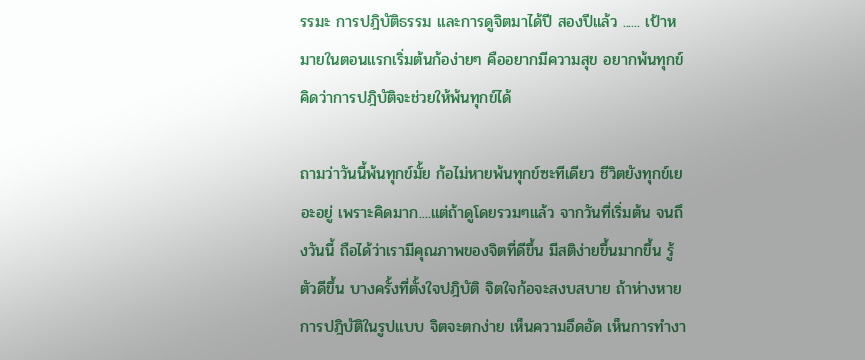รรมะ การปฎิบัติธรรม และการดูจิตมาได้ปี สองปีแล้ว ...... เป้าหมายในตอนแรกเริ่มต้นก้อง่ายๆ คืออยากมีความสุข อยากพ้นทุกข์ คิดว่าการปฎิบัติจะช่วยให้พ้นทุกข์ได้

ถามว่าวันนี้พ้นทุกข์มั้ย ก้อไม่หายพ้นทุกข์ซะทีเดียว ชีวิตยังทุกข์เยอะอยู่ เพราะคิดมาก....แต่ถ้าดูโดยรวมๆแล้ว จากวันที่เริ่มต้น จนถึงวันนี้ ถือได้ว่าเรามีคุณภาพของจิตที่ดีขึ้น มีสติง่ายขึ้นมากขึ้น รู้ตัวดีขึ้น บางครั้งที่ตั้งใจปฎิบัติ จิตใจก้อจะสงบสบาย ถ้าห่างหายการปฎิบัติในรูปแบบ จิตจะตกง่าย เห็นความอึดอัด เห็นการทำงา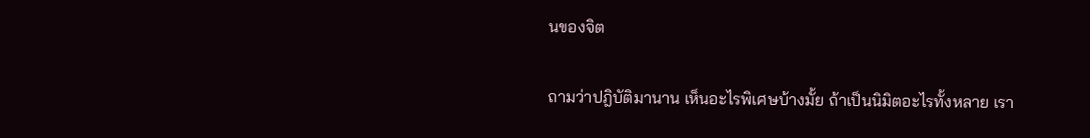นของจิต

ถามว่าปฎิบัติมานาน เห็นอะไรพิเศษบ้างมั้ย ถ้าเป็นนิมิตอะไรทั้งหลาย เรา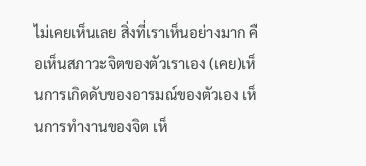ไม่เคยเห็นเลย สิ่งที่เราเห็นอย่างมาก คือเห็นสภาวะจิตของตัวเราเอง (เคย)เห็นการเกิดดับของอารมณ์ของตัวเอง เห็นการทำงานของจิต เห็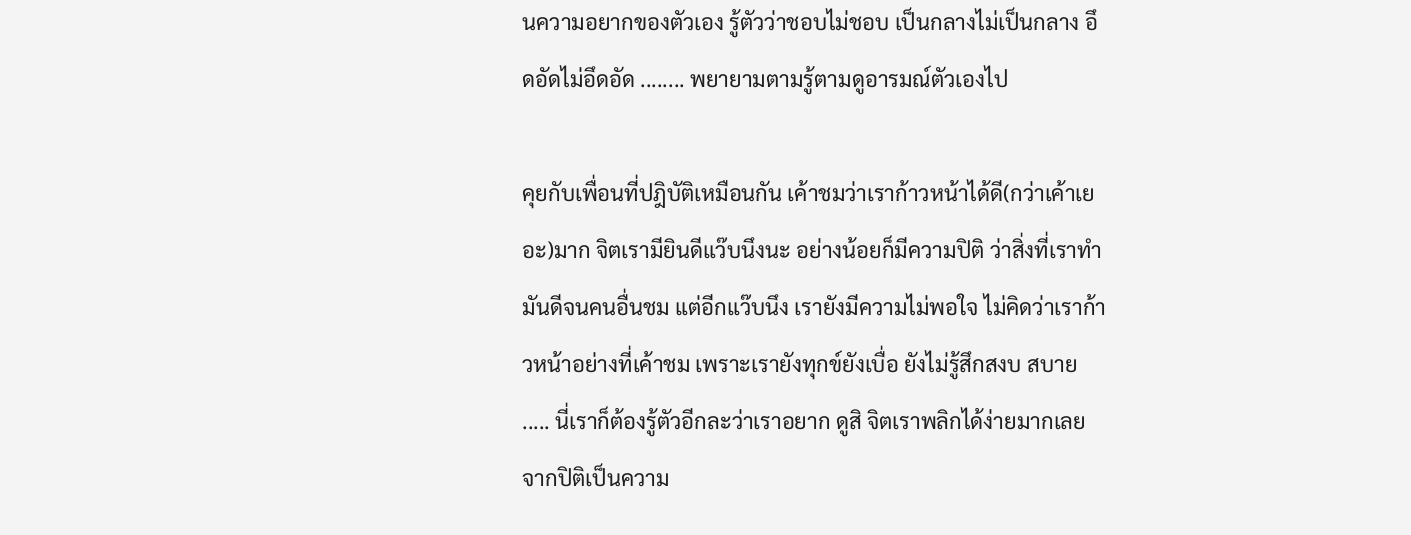นความอยากของตัวเอง รู้ตัวว่าชอบไม่ชอบ เป็นกลางไม่เป็นกลาง อึดอัดไม่อึดอัด ........ พยายามตามรู้ตามดูอารมณ์ตัวเองไป

คุยกับเพื่อนที่ปฎิบัติเหมือนกัน เค้าชมว่าเราก้าวหน้าได้ดี(กว่าเค้าเยอะ)มาก จิตเรามียินดีแว๊บนึงนะ อย่างน้อยก็มีความปิติ ว่าสิ่งที่เราทำมันดีจนคนอื่นชม แต่อีกแว๊บนึง เรายังมีความไม่พอใจ ไม่คิดว่าเราก้าวหน้าอย่างที่เค้าชม เพราะเรายังทุกข์ยังเบื่อ ยังไม่รู้สึกสงบ สบาย ..... นี่เราก็ต้องรู้ตัวอีกละว่าเราอยาก ดูสิ จิตเราพลิกได้ง่ายมากเลย จากปิติเป็นความ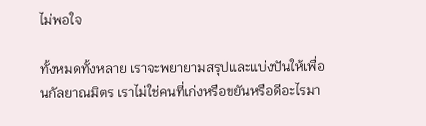ไม่พอใจ

ทั้งหมดทั้งหลาย เราจะพยายามสรุปและแบ่งปันให้เพื่อนกัลยาณมิตร เราไม่ใช่คนที่เก่งหรือขยันหรือดีอะไรมา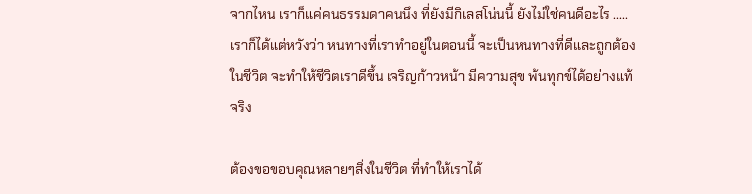จากไหน เราก็แค่คนธรรมดาคนนึง ที่ยังมีกิเลสโน่นนี้ ยังไม่ใช่คนดีอะไร ..... เราก็ได้แต่หวังว่า หนทางที่เราทำอยู่ในตอนนี้ จะเป็นหนทางที่ดีและถูกต้องในชีวิต จะทำให้ชีวิตเราดีขึ้น เจริญก้าวหน้า มีความสุข พ้นทุกข์ได้อย่างแท้จริง

ต้องขอขอบคุณหลายๆสิ่งในชีวิต ที่ทำให้เราได้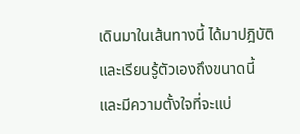เดินมาในเส้นทางนี้ ได้มาปฎิบัติและเรียนรู้ตัวเองถึงขนาดนี้ และมีความตั้งใจที่จะแบ่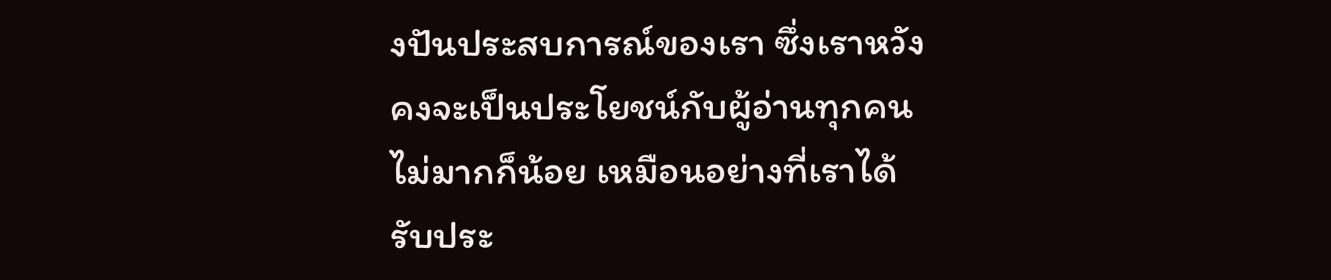งปันประสบการณ์ของเรา ซึ่งเราหวังคงจะเป็นประโยชน์กับผู้อ่านทุกคน ไม่มากก็น้อย เหมือนอย่างที่เราได้รับประ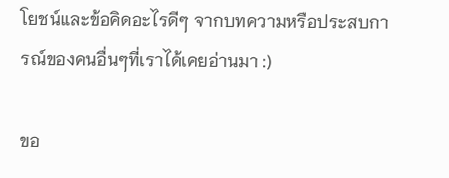โยชน์และข้อคิดอะไรดีๆ จากบทความหรือประสบการณ์ของคนอื่นๆที่เราได้เคยอ่านมา :)

ขอ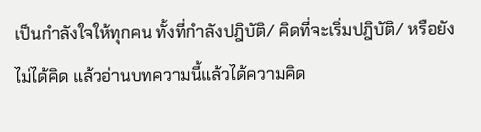เป็นกำลังใจให้ทุกคน ทั้งที่กำลังปฎิบัติ/ คิดที่จะเริ่มปฎิบัติ/ หรือยังไม่ได้คิด แล้วอ่านบทความนี้แล้วได้ความคิด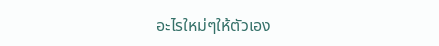อะไรใหม่ๆให้ตัวเอง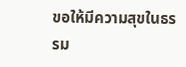ขอให้มีความสุขในธรรม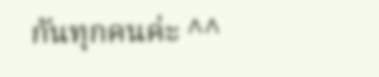กันทุกคนค่ะ ^^